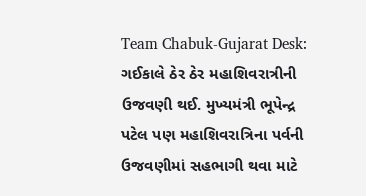Team Chabuk-Gujarat Desk: ગઈકાલે ઠેર ઠેર મહાશિવરાત્રીની ઉજવણી થઈ. મુખ્યમંત્રી ભૂપેન્દ્ર પટેલ પણ મહાશિવરાત્રિના પર્વની ઉજવણીમાં સહભાગી થવા માટે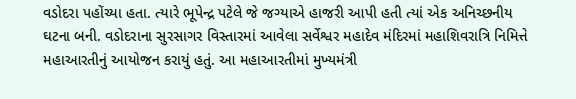વડોદરા પહોંચ્યા હતા. ત્યારે ભૂપેન્દ્ર પટેલે જે જગ્યાએ હાજરી આપી હતી ત્યાં એક અનિચ્છનીય ઘટના બની. વડોદરાના સુરસાગર વિસ્તારમાં આવેલા સર્વેશ્વર મહાદેવ મંદિરમાં મહાશિવરાત્રિ નિમિત્તે મહાઆરતીનું આયોજન કરાયું હતું. આ મહાઆરતીમાં મુખ્યમંત્રી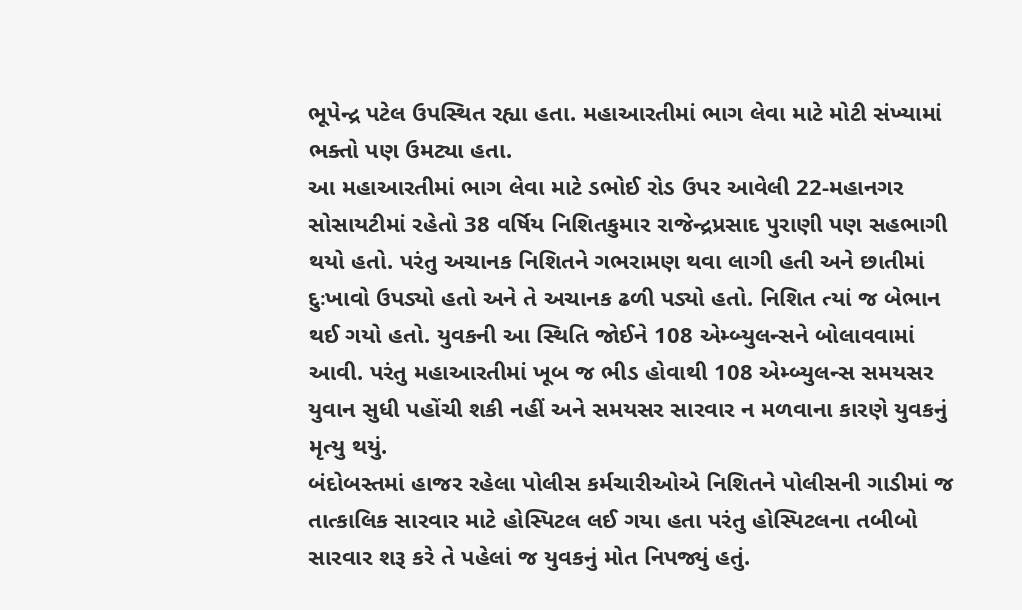ભૂપેન્દ્ર પટેલ ઉપસ્થિત રહ્યા હતા. મહાઆરતીમાં ભાગ લેવા માટે મોટી સંખ્યામાં ભક્તો પણ ઉમટ્યા હતા.
આ મહાઆરતીમાં ભાગ લેવા માટે ડભોઈ રોડ ઉપર આવેલી 22-મહાનગર સોસાયટીમાં રહેતો 38 વર્ષિય નિશિતકુમાર રાજેન્દ્રપ્રસાદ પુરાણી પણ સહભાગી થયો હતો. પરંતુ અચાનક નિશિતને ગભરામણ થવા લાગી હતી અને છાતીમાં દુઃખાવો ઉપડ્યો હતો અને તે અચાનક ઢળી પડ્યો હતો. નિશિત ત્યાં જ બેભાન થઈ ગયો હતો. યુવકની આ સ્થિતિ જોઈને 108 એમ્બ્યુલન્સને બોલાવવામાં આવી. પરંતુ મહાઆરતીમાં ખૂબ જ ભીડ હોવાથી 108 એમ્બ્યુલન્સ સમયસર યુવાન સુધી પહોંચી શકી નહીં અને સમયસર સારવાર ન મળવાના કારણે યુવકનું મૃત્યુ થયું.
બંદોબસ્તમાં હાજર રહેલા પોલીસ કર્મચારીઓએ નિશિતને પોલીસની ગાડીમાં જ તાત્કાલિક સારવાર માટે હોસ્પિટલ લઈ ગયા હતા પરંતુ હોસ્પિટલના તબીબો સારવાર શરૂ કરે તે પહેલાં જ યુવકનું મોત નિપજ્યું હતું.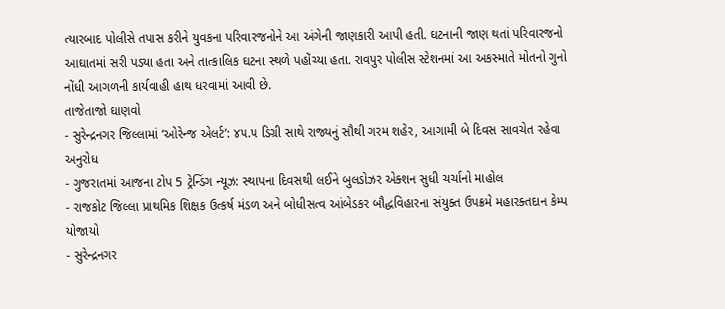ત્યારબાદ પોલીસે તપાસ કરીને યુવકના પરિવારજનોને આ અંગેની જાણકારી આપી હતી. ઘટનાની જાણ થતાં પરિવારજનો આઘાતમાં સરી પડ્યા હતા અને તાત્કાલિક ઘટના સ્થળે પહોંચ્યા હતા. રાવપુર પોલીસ સ્ટેશનમાં આ અકસ્માતે મોતનો ગુનો નોંધી આગળની કાર્યવાહી હાથ ધરવામાં આવી છે.
તાજેતાજો ઘાણવો
- સુરેન્દ્રનગર જિલ્લામાં ‘ઓરેન્જ એલર્ટ’: ૪૫.૫ ડિગ્રી સાથે રાજ્યનું સૌથી ગરમ શહેર, આગામી બે દિવસ સાવચેત રહેવા અનુરોધ
- ગુજરાતમાં આજના ટોપ 5 ટ્રેન્ડિંગ ન્યૂઝ: સ્થાપના દિવસથી લઈને બુલડોઝર એક્શન સુધી ચર્ચાનો માહોલ
- રાજકોટ જિલ્લા પ્રાથમિક શિક્ષક ઉત્કર્ષ મંડળ અને બોધીસત્વ આંબેડકર બૌદ્ધવિહારના સંયુક્ત ઉપક્રમે મહારક્તદાન કેમ્પ યોજાયો
- સુરેન્દ્રનગર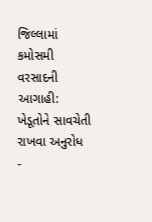જિલ્લામાં કમોસમી વરસાદની આગાહી: ખેડૂતોને સાવચેતી રાખવા અનુરોધ
-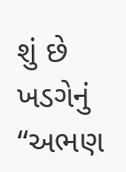શું છે ખડગેનું “અભણ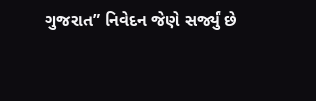ગુજરાત” નિવેદન જેણે સર્જ્યું છે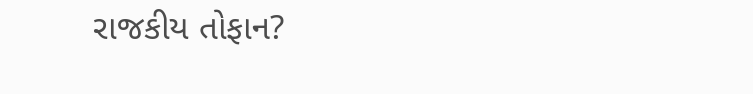રાજકીય તોફાન?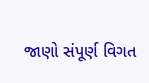જાણો સંપૂર્ણ વિગત